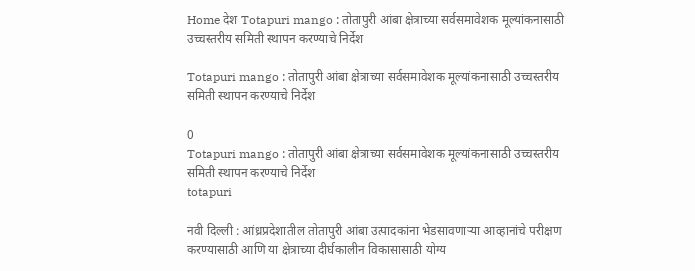Home देश Totapuri mango : तोतापुरी आंबा क्षेत्राच्या सर्वसमावेशक मूल्यांकनासाठी उच्चस्तरीय समिती स्थापन करण्याचे निर्देश

Totapuri mango : तोतापुरी आंबा क्षेत्राच्या सर्वसमावेशक मूल्यांकनासाठी उच्चस्तरीय समिती स्थापन करण्याचे निर्देश

0
Totapuri mango : तोतापुरी आंबा क्षेत्राच्या सर्वसमावेशक मूल्यांकनासाठी उच्चस्तरीय समिती स्थापन करण्याचे निर्देश
totapuri

नवी दिल्ली : आंध्रप्रदेशातील तोतापुरी आंबा उत्पादकांना भेडसावणाऱ्या आव्हानांचे परीक्षण करण्यासाठी आणि या क्षेत्राच्या दीर्घकालीन विकासासाठी योग्य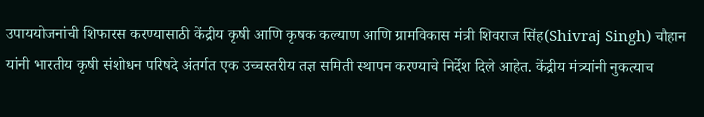उपाययोजनांची शिफारस करण्यासाठी केंद्रीय कृषी आणि कृषक कल्याण आणि ग्रामविकास मंत्री शिवराज सिंह(Shivraj Singh) चौहान यांनी भारतीय कृषी संशोधन परिषदे अंतर्गत एक उच्चस्तरीय तज्ञ समिती स्थापन करण्याचे निर्देश दिले आहेत. केंद्रीय मंत्र्यांनी नुकत्याच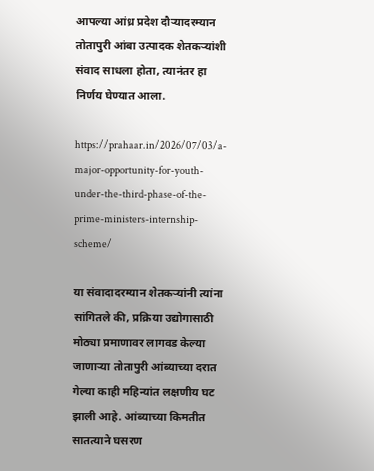आपल्या आंध्र प्रदेश दौऱ्यादरम्यान तोतापुरी आंबा उत्पादक शेतकऱ्यांशी संवाद साधला होता, त्यानंतर हा निर्णय घेण्यात आला.

https://prahaar.in/2026/07/03/a-major-opportunity-for-youth-under-the-third-phase-of-the-prime-ministers-internship-scheme/

या संवादादरम्यान शेतकऱ्यांनी त्यांना सांगितले की, प्रक्रिया उद्योगासाठी मोठ्या प्रमाणावर लागवड केल्या जाणाऱ्या तोतापुरी आंब्याच्या दरात गेल्या काही महिन्यांत लक्षणीय घट झाली आहे. आंब्याच्या किमतीत सातत्याने घसरण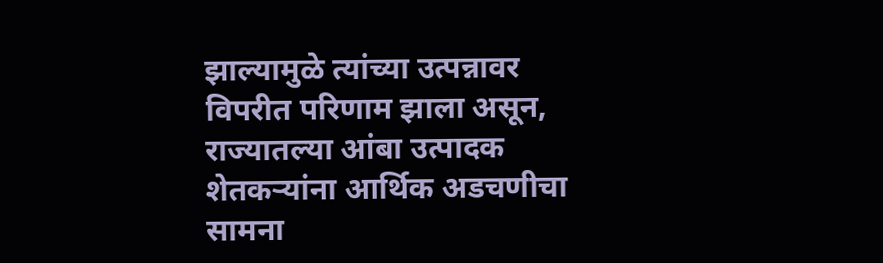झाल्यामुळे त्यांच्या उत्पन्नावर विपरीत परिणाम झाला असून, राज्यातल्या आंबा उत्पादक शेतकऱ्यांना आर्थिक अडचणीचा सामना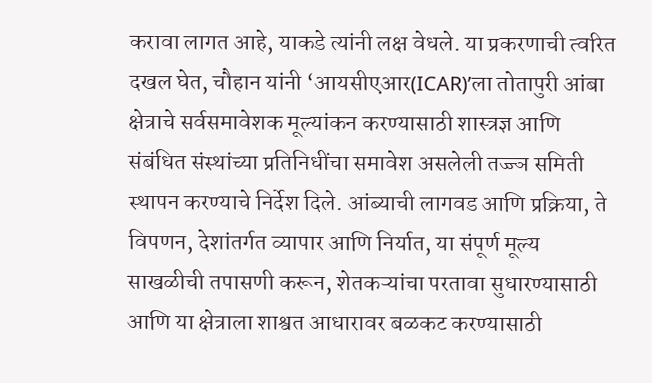करावा लागत आहे, याकडे त्यांनी लक्ष वेधले. या प्रकरणाची त्वरित दखल घेत, चौहान यांनी ‘आयसीएआर(ICAR)’ला तोतापुरी आंबा क्षेत्राचे सर्वसमावेशक मूल्यांकन करण्यासाठी शास्त्रज्ञ आणि संबंधित संस्थांच्या प्रतिनिधींचा समावेश असलेली तज्ज्ञ समिती स्थापन करण्याचे निर्देश दिले. आंब्याची लागवड आणि प्रक्रिया, ते विपणन, देशांतर्गत व्यापार आणि निर्यात, या संपूर्ण मूल्य साखळीची तपासणी करून, शेतकऱ्यांचा परतावा सुधारण्यासाठी आणि या क्षेत्राला शाश्वत आधारावर बळकट करण्यासाठी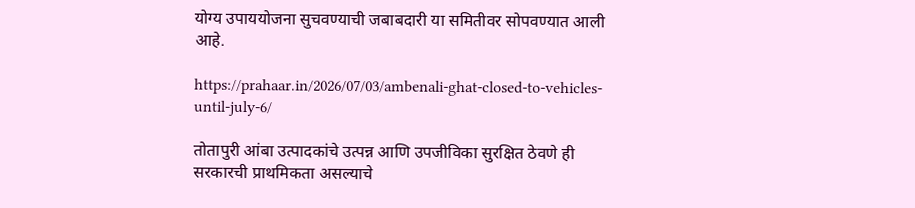योग्य उपाययोजना सुचवण्याची जबाबदारी या समितीवर सोपवण्यात आली आहे.

https://prahaar.in/2026/07/03/ambenali-ghat-closed-to-vehicles-until-july-6/

तोतापुरी आंबा उत्पादकांचे उत्पन्न आणि उपजीविका सुरक्षित ठेवणे ही सरकारची प्राथमिकता असल्याचे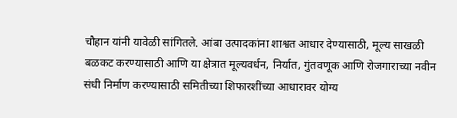चौहान यांनी यावेळी सांगितले. आंबा उत्पादकांना शाश्वत आधार देण्यासाठी, मूल्य साखळी बळकट करण्यासाठी आणि या क्षेत्रात मूल्यवर्धन, निर्यात, गुंतवणूक आणि रोजगाराच्या नवीन संधी निर्माण करण्यासाठी समितीच्या शिफारशींच्या आधारावर योग्य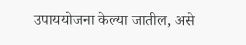उपाययोजना केल्या जातील, असे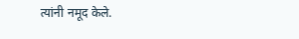त्यांनी नमूद केले.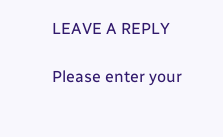LEAVE A REPLY

Please enter your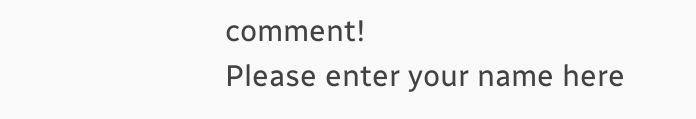comment!
Please enter your name here